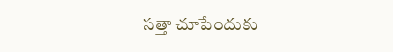సత్తా చూపేందుకు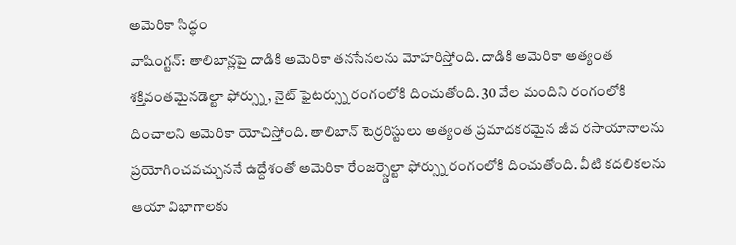అమెరికా సిద్ధం
వాషింగ్టన్: తాలిబాన్లపై దాడికి అమెరికా తనసేనలను మోహరిస్తోంది. దాడికి అమెరికా అత్యంత శక్తివంతమైనడెల్టా ఫోర్స్ను, నైట్ ఫైటర్స్ను రంగంలోకి దించుతోంది. 30 వేల మందిని రంగంలోకి దించాలని అమెరికా యోచిస్తోంది. తాలిబాన్ టెర్రరిస్టులు అత్యంత ప్రమాదకరమైన జీవ రసాయానాలను ప్రయోగించవచ్చుననే ఉద్దేశంతో అమెరికా రేంజర్స్డెల్టా ఫోర్స్ను రంగంలోకి దించుతోంది. వీటి కదలికలను ఆయా విభాగాలకు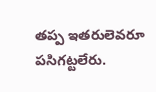తప్ప ఇతరులెవరూ పసిగట్టలేరు.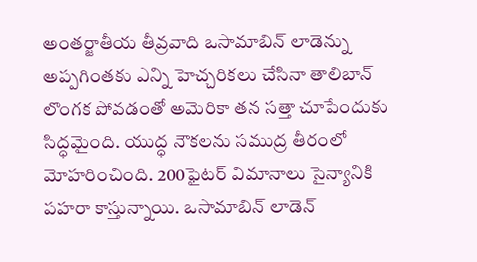అంతర్జాతీయ తీవ్రవాది ఒసామాబిన్ లాడెన్ను అప్పగింతకు ఎన్ని హెచ్చరికలు చేసినా తాలిబాన్ లొంగక పోవడంతో అమెరికా తన సత్తా చూపేందుకు సిద్ధమైంది. యుద్ధ నౌకలను సముద్ర తీరంలో మోహరించింది. 200ఫైటర్ విమానాలు సైన్యానికి పహరా కాస్తున్నాయి. ఒసామాబిన్ లాడెన్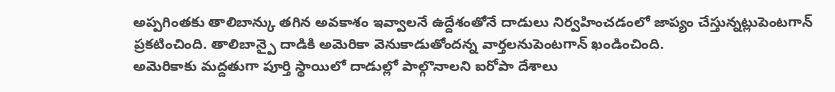అప్పగింతకు తాలిబాన్కు తగిన అవకాశం ఇవ్వాలనే ఉద్దేశంతోనే దాడులు నిర్వహించడంలో జాప్యం చేస్తున్నట్లుపెంటగాన్ ప్రకటించింది. తాలిబాన్పై దాడికి అమెరికా వెనుకాడుతోందన్న వార్తలనుపెంటగాన్ ఖండించింది.
అమెరికాకు మద్దతుగా పూర్తి స్థాయిలో దాడుల్లో పాల్గొనాలని ఐరోపా దేశాలు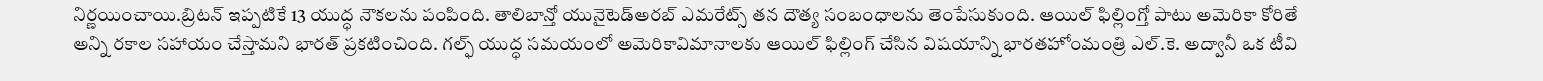నిర్ణయించాయి.బ్రిటన్ ఇప్పటికే 13 యుద్ధ నౌకలను పంపింది. తాలిబాన్తో యునైటెడ్అరబ్ ఎమరేట్స్ తన దౌత్య సంబంధాలను తెంపేసుకుంది. ఆయిల్ ఫిల్లింగ్తో పాటు అమెరికా కోరితే అన్ని రకాల సహాయం చేస్తామని భారత్ ప్రకటించింది. గల్ఫ్ యుద్ధ సమయంలో అమెరికావిమానాలకు ఆయిల్ ఫిల్లింగ్ చేసిన విషయాన్ని భారతహోంమంత్రి ఎల్.కె. అద్వానీ ఒక టీవి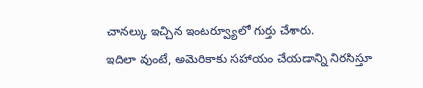చానల్కు ఇచ్చిన ఇంటర్వ్యూలో గుర్తు చేశారు.
ఇదిలా వుంటే, అమెరికాకు సహాయం చేయడాన్ని నిరసిస్తూ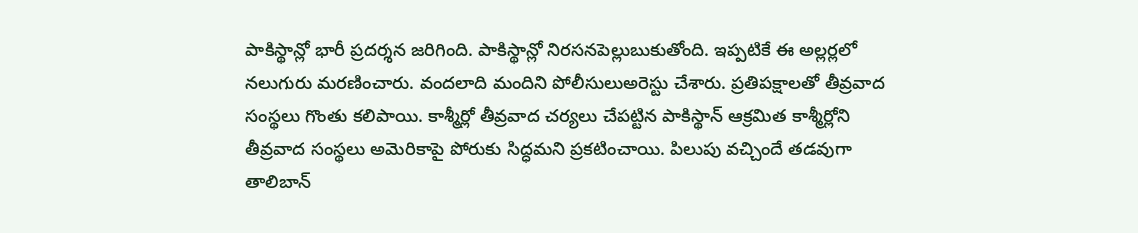పాకిస్థాన్లో భారీ ప్రదర్శన జరిగింది. పాకిస్థాన్లో నిరసనపెల్లుబుకుతోంది. ఇప్పటికే ఈ అల్లర్లలో నలుగురు మరణించారు. వందలాది మందిని పోలీసులుఅరెస్టు చేశారు. ప్రతిపక్షాలతో తీవ్రవాద సంస్థలు గొంతు కలిపాయి. కాశ్మీర్లో తీవ్రవాద చర్యలు చేపట్టిన పాకిస్థాన్ ఆక్రమిత కాశ్మీర్లోని తీవ్రవాద సంస్థలు అమెరికాపై పోరుకు సిద్ధమని ప్రకటించాయి. పిలుపు వచ్చిందే తడవుగా తాలిబాన్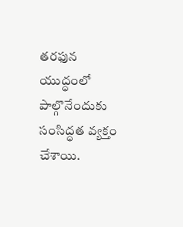తరఫున యుద్ధంలో పాల్గొనేందుకు సంసిద్ధత వ్యక్తం చేశాయి.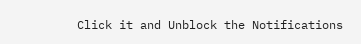Click it and Unblock the Notifications